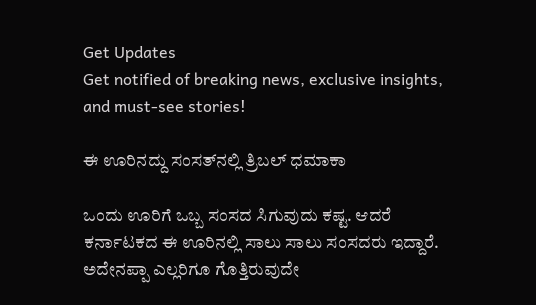Get Updates
Get notified of breaking news, exclusive insights, and must-see stories!

ಈ ಊರಿನದ್ದು ಸಂಸತ್‌ನಲ್ಲಿ ತ್ರಿಬಲ್ ಧಮಾಕಾ

ಒಂದು ಊರಿಗೆ ಒಬ್ಬ ಸಂಸದ ಸಿಗುವುದು ಕಷ್ಟ. ಆದರೆ ಕರ್ನಾಟಕದ ಈ ಊರಿನಲ್ಲಿ ಸಾಲು ಸಾಲು ಸಂಸದರು ಇದ್ದಾರೆ. ಅದೇನಪ್ಪಾ ಎಲ್ಲರಿಗೂ ಗೊತ್ತಿರುವುದೇ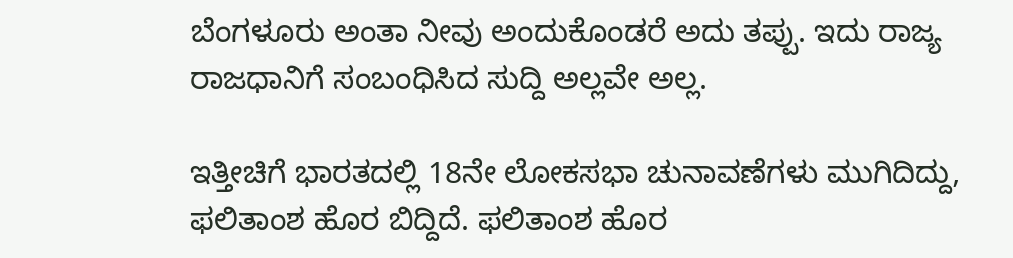ಬೆಂಗಳೂರು ಅಂತಾ ನೀವು ಅಂದುಕೊಂಡರೆ ಅದು ತಪ್ಪು. ಇದು ರಾಜ್ಯ ರಾಜಧಾನಿಗೆ ಸಂಬಂಧಿಸಿದ ಸುದ್ದಿ ಅಲ್ಲವೇ ಅಲ್ಲ.

ಇತ್ತೀಚಿಗೆ ಭಾರತದಲ್ಲಿ 18ನೇ ಲೋಕಸಭಾ ಚುನಾವಣೆಗಳು ಮುಗಿದಿದ್ದು, ಫಲಿತಾಂಶ ಹೊರ ಬಿದ್ದಿದೆ. ಫಲಿತಾಂಶ ಹೊರ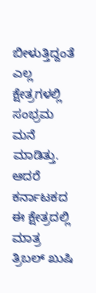ಬೀಳುತ್ತಿದ್ದಂತೆ ಎಲ್ಲ ಕ್ಷೇತ್ರಗಳಲ್ಲಿ ಸಂಭ್ರಮ ಮನೆ ಮಾಡಿತ್ತು. ಆದರೆ ಕರ್ನಾಟಕದ ಈ ಕ್ಷೇತ್ರದಲ್ಲಿ ಮಾತ್ರ ತ್ರಿಬಲ್‌ ಖುಷಿ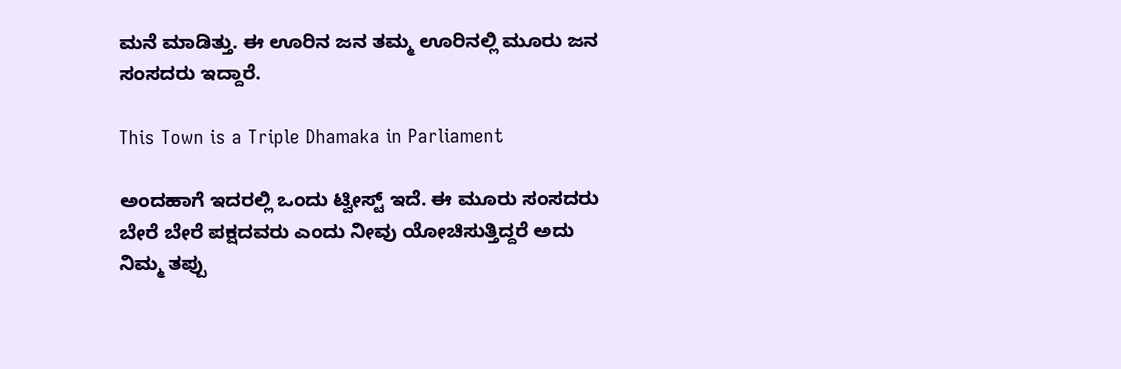ಮನೆ ಮಾಡಿತ್ತು. ಈ ಊರಿನ ಜನ ತಮ್ಮ ಊರಿನಲ್ಲಿ ಮೂರು ಜನ ಸಂಸದರು ಇದ್ದಾರೆ.

This Town is a Triple Dhamaka in Parliament

ಅಂದಹಾಗೆ ಇದರಲ್ಲಿ ಒಂದು ಟ್ವೀಸ್ಟ್‌ ಇದೆ. ಈ ಮೂರು ಸಂಸದರು ಬೇರೆ ಬೇರೆ ಪಕ್ಷದವರು ಎಂದು ನೀವು ಯೋಚಿಸುತ್ತಿದ್ದರೆ ಅದು ನಿಮ್ಮ ತಪ್ಪು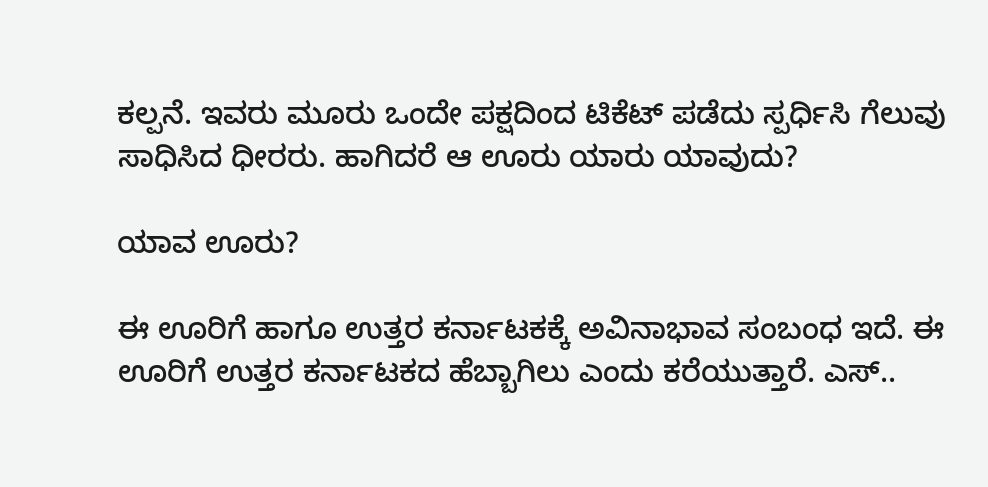ಕಲ್ಪನೆ. ಇವರು ಮೂರು ಒಂದೇ ಪಕ್ಷದಿಂದ ಟಿಕೆಟ್‌ ಪಡೆದು ಸ್ಪರ್ಧಿಸಿ ಗೆಲುವು ಸಾಧಿಸಿದ ಧೀರರು. ಹಾಗಿದರೆ ಆ ಊರು ಯಾರು ಯಾವುದು?

ಯಾವ ಊರು?

ಈ ಊರಿಗೆ ಹಾಗೂ ಉತ್ತರ ಕರ್ನಾಟಕಕ್ಕೆ ಅವಿನಾಭಾವ ಸಂಬಂಧ ಇದೆ. ಈ ಊರಿಗೆ ಉತ್ತರ ಕರ್ನಾಟಕದ ಹೆಬ್ಬಾಗಿಲು ಎಂದು ಕರೆಯುತ್ತಾರೆ. ಎಸ್‌..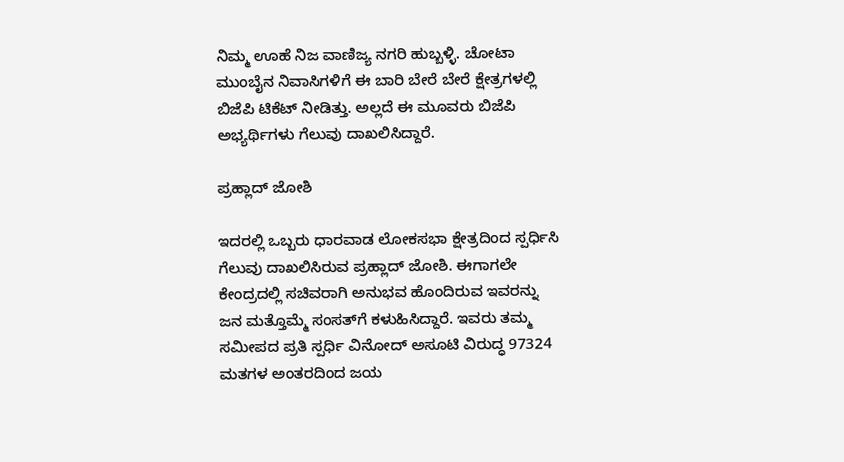ನಿಮ್ಮ ಊಹೆ ನಿಜ ವಾಣಿಜ್ಯ ನಗರಿ ಹುಬ್ಬಳ್ಳಿ. ಚೋಟಾ ಮುಂಬೈನ ನಿವಾಸಿಗಳಿಗೆ ಈ ಬಾರಿ ಬೇರೆ ಬೇರೆ ಕ್ಷೇತ್ರಗಳಲ್ಲಿ ಬಿಜೆಪಿ ಟಿಕೆಟ್‌ ನೀಡಿತ್ತು. ಅಲ್ಲದೆ ಈ ಮೂವರು ಬಿಜೆಪಿ ಅಭ್ಯರ್ಥಿಗಳು ಗೆಲುವು ದಾಖಲಿಸಿದ್ದಾರೆ.

ಪ್ರಹ್ಲಾದ್ ಜೋಶಿ

ಇದರಲ್ಲಿ ಒಬ್ಬರು ಧಾರವಾಡ ಲೋಕಸಭಾ ಕ್ಷೇತ್ರದಿಂದ ಸ್ಪರ್ಧಿಸಿ ಗೆಲುವು ದಾಖಲಿಸಿರುವ ಪ್ರಹ್ಲಾದ್ ಜೋಶಿ. ಈಗಾಗಲೇ ಕೇಂದ್ರದಲ್ಲಿ ಸಚಿವರಾಗಿ ಅನುಭವ ಹೊಂದಿರುವ ಇವರನ್ನು ಜನ ಮತ್ತೊಮ್ಮೆ ಸಂಸತ್‌ಗೆ ಕಳುಹಿಸಿದ್ದಾರೆ. ಇವರು ತಮ್ಮ ಸಮೀಪದ ಪ್ರತಿ ಸ್ಪರ್ಧಿ ವಿನೋದ್ ಅಸೂಟಿ ವಿರುದ್ಧ 97324 ಮತಗಳ ಅಂತರದಿಂದ ಜಯ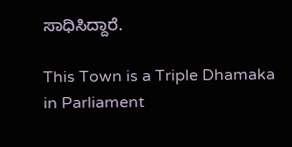ಸಾಧಿಸಿದ್ದಾರೆ.

This Town is a Triple Dhamaka in Parliament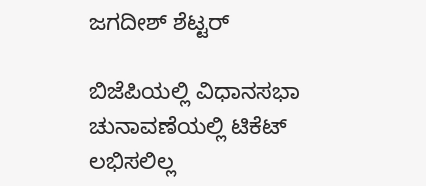ಜಗದೀಶ್‌ ಶೆಟ್ಟರ್

ಬಿಜೆಪಿಯಲ್ಲಿ ವಿಧಾನಸಭಾ ಚುನಾವಣೆಯಲ್ಲಿ ಟಿಕೆಟ್‌ ಲಭಿಸಲಿಲ್ಲ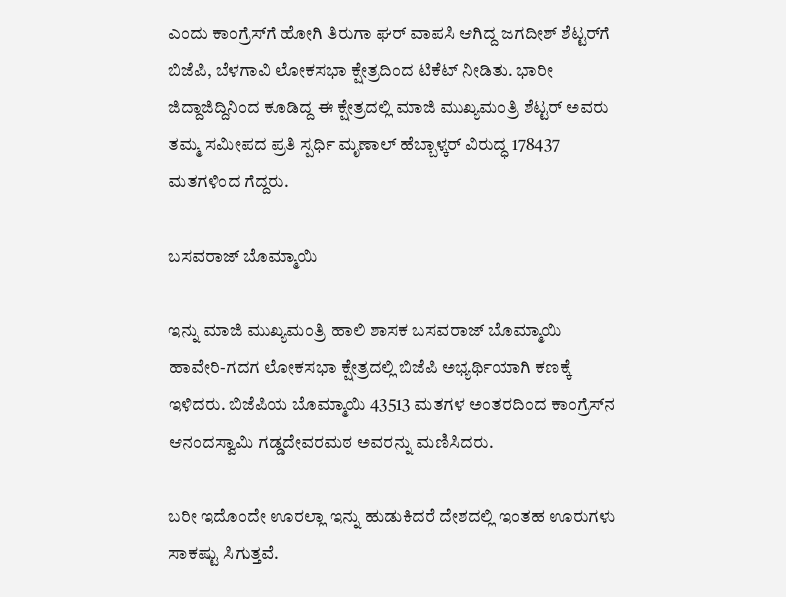ಎಂದು ಕಾಂಗ್ರೆಸ್‌ಗೆ ಹೋಗಿ ತಿರುಗಾ ಘರ್ ವಾಪಸಿ ಆಗಿದ್ದ ಜಗದೀಶ್‌ ಶೆಟ್ಟರ್‌ಗೆ ಬಿಜೆಪಿ, ಬೆಳಗಾವಿ ಲೋಕಸಭಾ ಕ್ಷೇತ್ರದಿಂದ ಟಿಕೆಟ್ ನೀಡಿತು. ಭಾರೀ ಜಿದ್ದಾಜಿದ್ದಿನಿಂದ ಕೂಡಿದ್ದ ಈ ಕ್ಷೇತ್ರದಲ್ಲಿ ಮಾಜಿ ಮುಖ್ಯಮಂತ್ರಿ ಶೆಟ್ಟರ್ ಅವರು ತಮ್ಮ ಸಮೀಪದ ಪ್ರತಿ ಸ್ಪರ್ಧಿ ಮೃಣಾಲ್ ಹೆಬ್ಬಾಳ್ಕರ್ ವಿರುದ್ಧ 178437 ಮತಗಳಿಂದ ಗೆದ್ದರು.

ಬಸವರಾಜ್ ಬೊಮ್ಮಾಯಿ

ಇನ್ನು ಮಾಜಿ ಮುಖ್ಯಮಂತ್ರಿ ಹಾಲಿ ಶಾಸಕ ಬಸವರಾಜ್‌ ಬೊಮ್ಮಾಯಿ ಹಾವೇರಿ-ಗದಗ ಲೋಕಸಭಾ ಕ್ಷೇತ್ರದಲ್ಲಿ ಬಿಜೆಪಿ ಅಭ್ಯರ್ಥಿಯಾಗಿ ಕಣಕ್ಕೆ ಇಳಿದರು. ಬಿಜೆಪಿಯ ಬೊಮ್ಮಾಯಿ 43513 ಮತಗಳ ಅಂತರದಿಂದ ಕಾಂಗ್ರೆಸ್‌ನ ಆನಂದಸ್ವಾಮಿ ಗಡ್ಡದೇವರಮಠ ಅವರನ್ನು ಮಣಿಸಿದರು.

ಬರೀ ಇದೊಂದೇ ಊರಲ್ಲಾ ಇನ್ನು ಹುಡುಕಿದರೆ ದೇಶದಲ್ಲಿ ಇಂತಹ ಊರುಗಳು ಸಾಕಷ್ಟು ಸಿಗುತ್ತವೆ.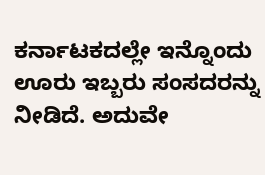ಕರ್ನಾಟಕದಲ್ಲೇ ಇನ್ನೊಂದು ಊರು ಇಬ್ಬರು ಸಂಸದರನ್ನು ನೀಡಿದೆ. ಅದುವೇ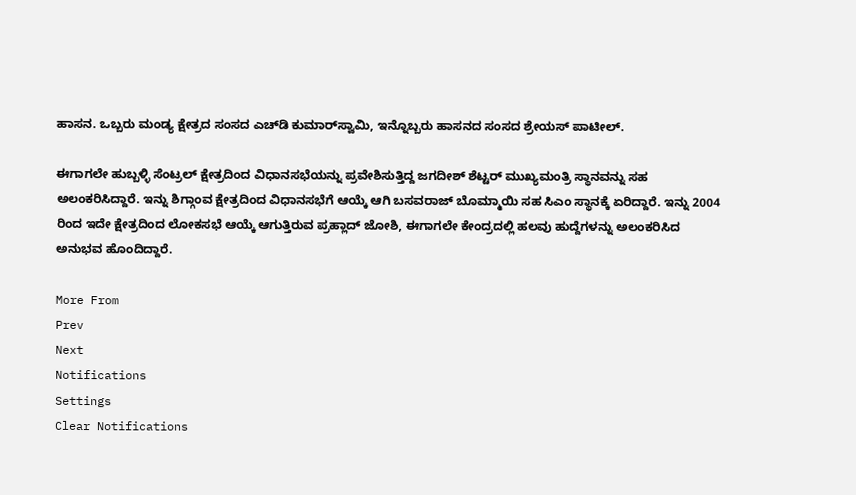ಹಾಸನ. ಒಬ್ಬರು ಮಂಡ್ಯ ಕ್ಷೇತ್ರದ ಸಂಸದ ಎಚ್‌ಡಿ ಕುಮಾರ್‌ಸ್ವಾಮಿ, ಇನ್ನೊಬ್ಬರು ಹಾಸನದ ಸಂಸದ ಶ್ರೇಯಸ್ ಪಾಟೀಲ್.

ಈಗಾಗಲೇ ಹುಬ್ಬಳ್ಳಿ ಸೆಂಟ್ರಲ್‌ ಕ್ಷೇತ್ರದಿಂದ ವಿಧಾನಸಭೆಯನ್ನು ಪ್ರವೇಶಿಸುತ್ತಿದ್ದ ಜಗದೀಶ್‌ ಶೆಟ್ಟರ್ ಮುಖ್ಯಮಂತ್ರಿ ಸ್ಥಾನವನ್ನು ಸಹ ಅಲಂಕರಿಸಿದ್ದಾರೆ. ಇನ್ನು ಶಿಗ್ಗಾಂವ ಕ್ಷೇತ್ರದಿಂದ ವಿಧಾನಸಭೆಗೆ ಆಯ್ಕೆ ಆಗಿ ಬಸವರಾಜ್‌ ಬೊಮ್ಮಾಯಿ ಸಹ ಸಿಎಂ ಸ್ಥಾನಕ್ಕೆ ಏರಿದ್ದಾರೆ. ಇನ್ನು 2004 ರಿಂದ ಇದೇ ಕ್ಷೇತ್ರದಿಂದ ಲೋಕಸಭೆ ಆಯ್ಕೆ ಆಗುತ್ತಿರುವ ಪ್ರಹ್ಲಾದ್‌ ಜೋಶಿ, ಈಗಾಗಲೇ ಕೇಂದ್ರದಲ್ಲಿ ಹಲವು ಹುದ್ದೆಗಳನ್ನು ಅಲಂಕರಿಸಿದ ಅನುಭವ ಹೊಂದಿದ್ದಾರೆ.

More From
Prev
Next
Notifications
Settings
Clear Notifications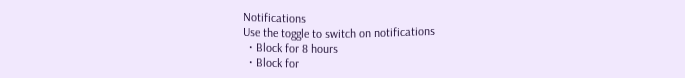Notifications
Use the toggle to switch on notifications
  • Block for 8 hours
  • Block for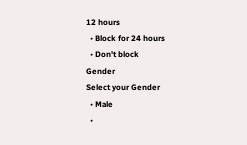12 hours
  • Block for 24 hours
  • Don't block
Gender
Select your Gender
  • Male
  •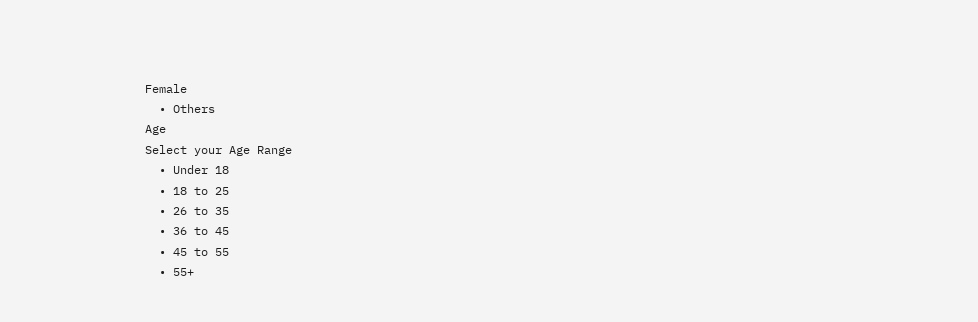Female
  • Others
Age
Select your Age Range
  • Under 18
  • 18 to 25
  • 26 to 35
  • 36 to 45
  • 45 to 55
  • 55+